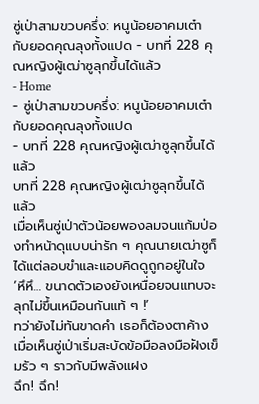ซู่เป่าสามขวบครึ่ง: หนูน้อยอาคมเต๋ากับยอดคุณลุงทั้งแปด - บทที่ 228 คุณหญิงผู้เฒ่าซูลุกขึ้นได้แล้ว
- Home
- ซู่เป่าสามขวบครึ่ง: หนูน้อยอาคมเต๋ากับยอดคุณลุงทั้งแปด
- บทที่ 228 คุณหญิงผู้เฒ่าซูลุกขึ้นได้แล้ว
บทที่ 228 คุณหญิงผู้เฒ่าซูลุกขึ้นได้แล้ว
เมื่อเห็นซู่เป่าตัวน้อยพองลมจนแก้มป่องทำหน้าดุแบบน่ารัก ๆ คุณนายเฒ่าซูก็ได้แต่ลอบขำและแอบคิดดูถูกอยู่ในใจ
‘หึหึ… ขนาดตัวเองยังเหนื่อยจนแทบจะลุกไม่ขึ้นเหมือนกันแท้ ๆ !’
ทว่ายังไม่ทันขาดคำ เธอก็ต้องตาค้างเมื่อเห็นซู่เป่าเริ่มสะบัดข้อมือลงมือฝังเข็มรัว ๆ ราวกับมีพลังแฝง
ฉึก! ฉึก!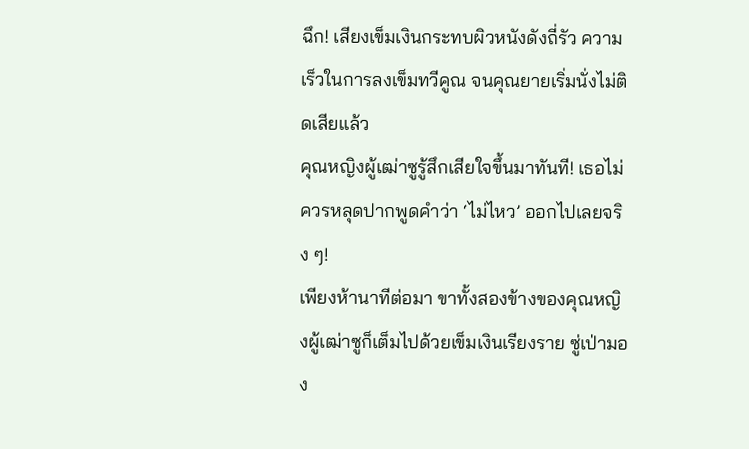ฉึก! เสียงเข็มเงินกระทบผิวหนังดังถี่รัว ความเร็วในการลงเข็มทวีคูณ จนคุณยายเริ่มนั่งไม่ติดเสียแล้ว
คุณหญิงผู้เฒ่าซูรู้สึกเสียใจขึ้นมาทันที! เธอไม่ควรหลุดปากพูดคำว่า ‘ไม่ไหว’ ออกไปเลยจริง ๆ!
เพียงห้านาทีต่อมา ขาทั้งสองข้างของคุณหญิงผู้เฒ่าซูก็เต็มไปด้วยเข็มเงินเรียงราย ซู่เป่ามอง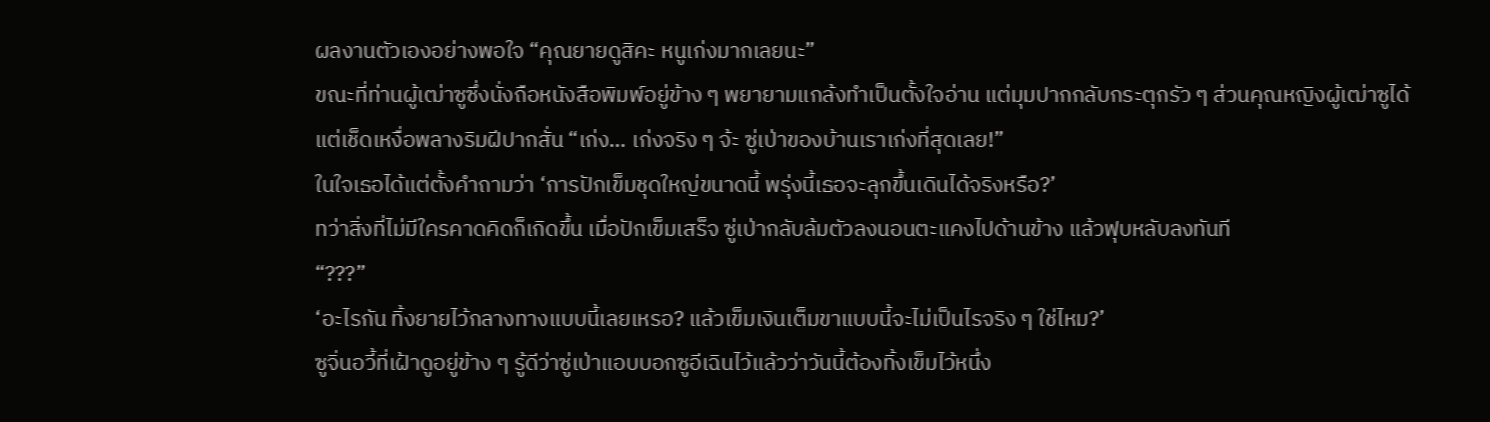ผลงานตัวเองอย่างพอใจ “คุณยายดูสิคะ หนูเก่งมากเลยนะ”
ขณะที่ท่านผู้เฒ่าซูซึ่งนั่งถือหนังสือพิมพ์อยู่ข้าง ๆ พยายามแกล้งทำเป็นตั้งใจอ่าน แต่มุมปากกลับกระตุกรัว ๆ ส่วนคุณหญิงผู้เฒ่าซูได้แต่เช็ดเหงื่อพลางริมฝีปากสั่น “เก่ง… เก่งจริง ๆ จ้ะ ซู่เป่าของบ้านเราเก่งที่สุดเลย!”
ในใจเธอได้แต่ตั้งคำถามว่า ‘การปักเข็มชุดใหญ่ขนาดนี้ พรุ่งนี้เธอจะลุกขึ้นเดินได้จริงหรือ?’
ทว่าสิ่งที่ไม่มีใครคาดคิดก็เกิดขึ้น เมื่อปักเข็มเสร็จ ซู่เป่ากลับล้มตัวลงนอนตะแคงไปด้านข้าง แล้วฟุบหลับลงทันที
“???”
‘อะไรกัน ทิ้งยายไว้กลางทางแบบนี้เลยเหรอ? แล้วเข็มเงินเต็มขาแบบนี้จะไม่เป็นไรจริง ๆ ใช่ไหม?’
ซูจิ่นอวี้ที่เฝ้าดูอยู่ข้าง ๆ รู้ดีว่าซู่เป่าแอบบอกซูอีเฉินไว้แล้วว่าวันนี้ต้องทิ้งเข็มไว้หนึ่ง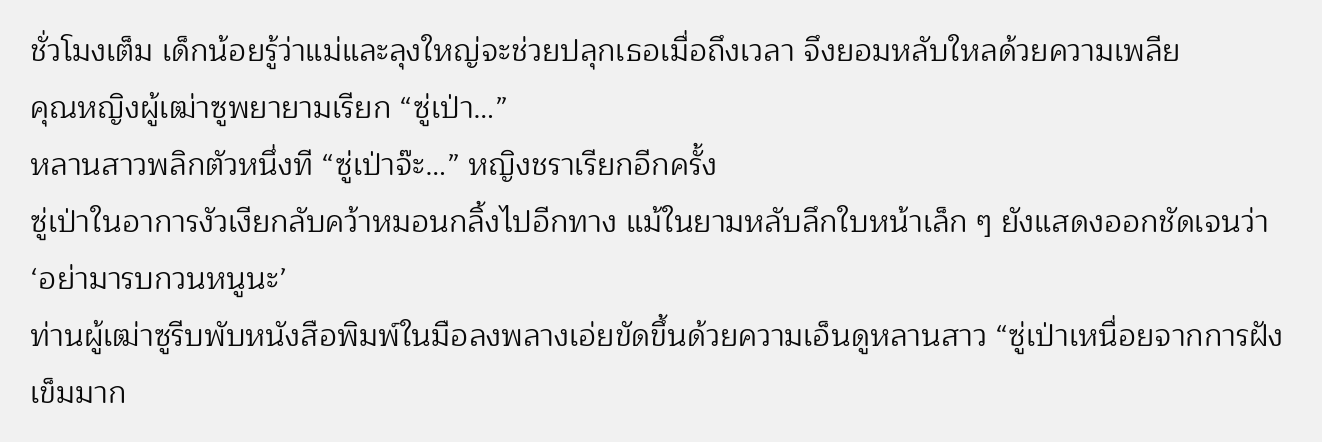ชั่วโมงเต็ม เด็กน้อยรู้ว่าแม่และลุงใหญ่จะช่วยปลุกเธอเมื่อถึงเวลา จึงยอมหลับใหลด้วยความเพลีย
คุณหญิงผู้เฒ่าซูพยายามเรียก “ซู่เป่า…”
หลานสาวพลิกตัวหนึ่งที “ซู่เป่าจ๊ะ…” หญิงชราเรียกอีกครั้ง
ซู่เป่าในอาการงัวเงียกลับคว้าหมอนกลิ้งไปอีกทาง แม้ในยามหลับลึกใบหน้าเล็ก ๆ ยังแสดงออกชัดเจนว่า ‘อย่ามารบกวนหนูนะ’
ท่านผู้เฒ่าซูรีบพับหนังสือพิมพ์ในมือลงพลางเอ่ยขัดขึ้นด้วยความเอ็นดูหลานสาว “ซู่เป่าเหนื่อยจากการฝังเข็มมาก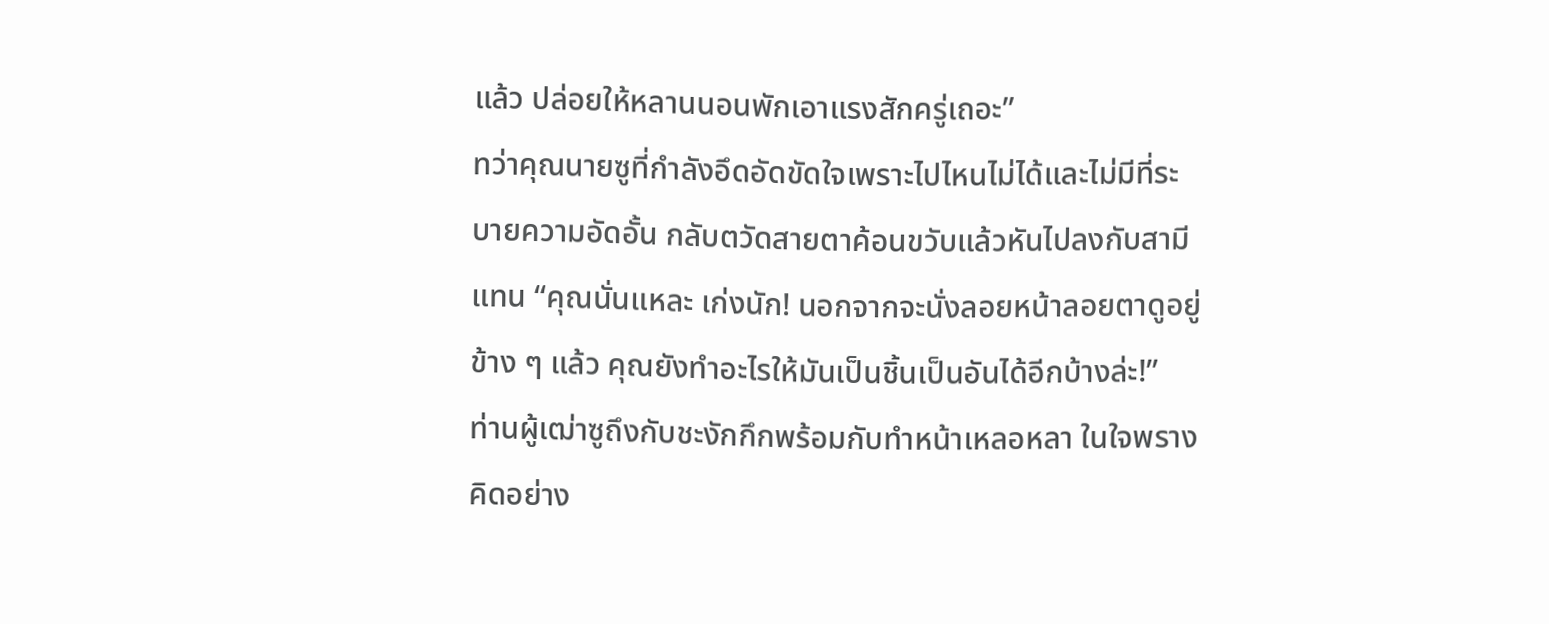แล้ว ปล่อยให้หลานนอนพักเอาแรงสักครู่เถอะ”
ทว่าคุณนายซูที่กำลังอึดอัดขัดใจเพราะไปไหนไม่ได้และไม่มีที่ระบายความอัดอั้น กลับตวัดสายตาค้อนขวับแล้วหันไปลงกับสามีแทน “คุณนั่นแหละ เก่งนัก! นอกจากจะนั่งลอยหน้าลอยตาดูอยู่ข้าง ๆ แล้ว คุณยังทำอะไรให้มันเป็นชิ้นเป็นอันได้อีกบ้างล่ะ!”
ท่านผู้เฒ่าซูถึงกับชะงักกึกพร้อมกับทำหน้าเหลอหลา ในใจพรางคิดอย่าง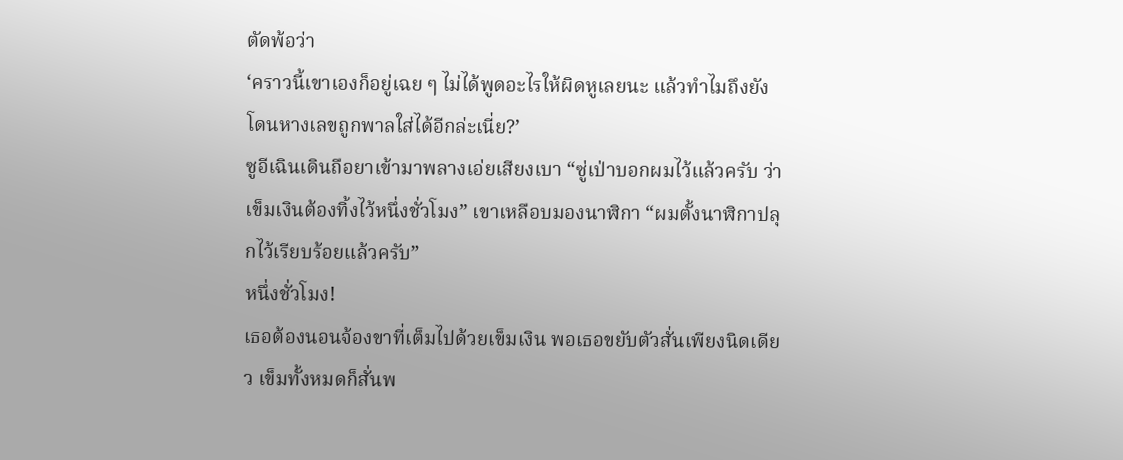ตัดพ้อว่า
‘คราวนี้เขาเองก็อยู่เฉย ๆ ไม่ได้พูดอะไรให้ผิดหูเลยนะ แล้วทำไมถึงยังโดนหางเลขถูกพาลใส่ได้อีกล่ะเนี่ย?’
ซูอีเฉินเดินถือยาเข้ามาพลางเอ่ยเสียงเบา “ซู่เป่าบอกผมไว้แล้วครับ ว่าเข็มเงินต้องทิ้งไว้หนึ่งชั่วโมง” เขาเหลือบมองนาฬิกา “ผมตั้งนาฬิกาปลุกไว้เรียบร้อยแล้วครับ”
หนึ่งชั่วโมง!
เธอต้องนอนจ้องขาที่เต็มไปด้วยเข็มเงิน พอเธอขยับตัวสั่นเพียงนิดเดียว เข็มทั้งหมดก็สั่นพ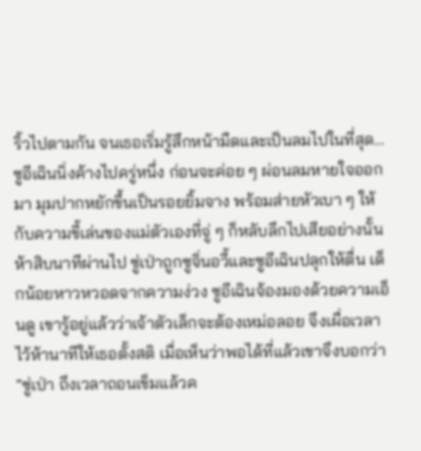ริ้วไปตามกัน จนเธอเริ่มรู้สึกหน้ามืดและเป็นลมไปในที่สุด…
ซูอีเฉินนิ่งค้างไปครู่หนึ่ง ก่อนจะค่อย ๆ ผ่อนลมหายใจออกมา มุมปากหยักขึ้นเป็นรอยยิ้มจาง พร้อมส่ายหัวเบา ๆ ให้กับความขี้เล่นของแม่ตัวเองที่จู่ ๆ ก็หลับลึกไปเสียอย่างนั้น
ห้าสิบนาทีผ่านไป ซู่เป่าถูกซูจิ่นอวี้และซูอีเฉินปลุกให้ตื่น เด็กน้อยหาวหวอดจากความง่วง ซูอีเฉินจ้องมองด้วยความเอ็นดู เขารู้อยู่แล้วว่าเจ้าตัวเล็กจะต้องเหม่อลอย จึงเผื่อเวลาไว้ห้านาทีให้เธอตั้งสติ เมื่อเห็นว่าพอได้ที่แล้วเขาจึงบอกว่า “ซู่เป่า ถึงเวลาถอนเข็มแล้วค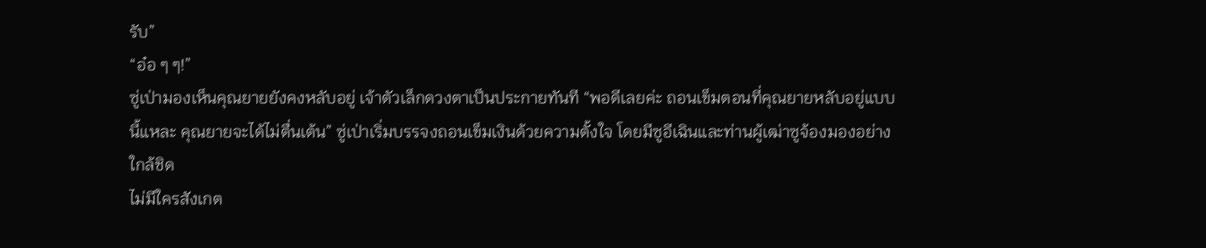รับ”
“อ๋อ ๆ ๆ!”
ซู่เป่ามองเห็นคุณยายยังคงหลับอยู่ เจ้าตัวเล็กดวงตาเป็นประกายทันที “พอดีเลยค่ะ ถอนเข็มตอนที่คุณยายหลับอยู่แบบนี้แหละ คุณยายจะได้ไม่ตื่นเต้น” ซู่เป่าเริ่มบรรจงถอนเข็มเงินด้วยความตั้งใจ โดยมีซูอีเฉินและท่านผู้เฒ่าซูจ้องมองอย่างใกล้ชิด
ไม่มีใครสังเกต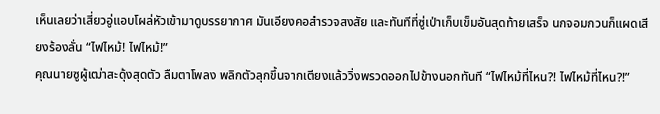เห็นเลยว่าเสี่ยวอู่แอบโผล่หัวเข้ามาดูบรรยากาศ มันเอียงคอสำรวจสงสัย และทันทีที่ซู่เป่าเก็บเข็มอันสุดท้ายเสร็จ นกจอมกวนก็แผดเสียงร้องลั่น “ไฟไหม้! ไฟไหม้!”
คุณนายซูผู้เฒ่าสะดุ้งสุดตัว ลืมตาโพลง พลิกตัวลุกขึ้นจากเตียงแล้ววิ่งพรวดออกไปข้างนอกทันที “ไฟไหม้ที่ไหน?! ไฟไหม้ที่ไหน?!”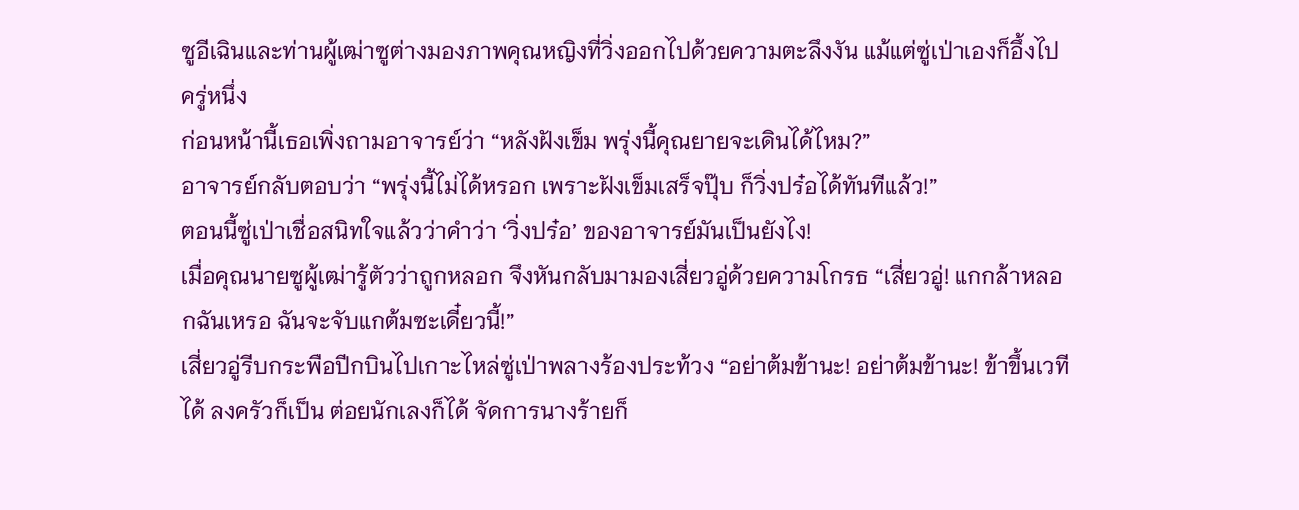ซูอีเฉินและท่านผู้เฒ่าซูต่างมองภาพคุณหญิงที่วิ่งออกไปด้วยความตะลึงงัน แม้แต่ซู่เป่าเองก็อึ้งไปครู่หนึ่ง
ก่อนหน้านี้เธอเพิ่งถามอาจารย์ว่า “หลังฝังเข็ม พรุ่งนี้คุณยายจะเดินได้ไหม?”
อาจารย์กลับตอบว่า “พรุ่งนี้ไม่ได้หรอก เพราะฝังเข็มเสร็จปุ๊บ ก็วิ่งปร๋อได้ทันทีแล้ว!”
ตอนนี้ซู่เป่าเชื่อสนิทใจแล้วว่าคำว่า ‘วิ่งปร๋อ’ ของอาจารย์มันเป็นยังไง!
เมื่อคุณนายซูผู้เฒ่ารู้ตัวว่าถูกหลอก จึงหันกลับมามองเสี่ยวอู่ด้วยความโกรธ “เสี่ยวอู่! แกกล้าหลอกฉันเหรอ ฉันจะจับแกต้มซะเดี๋ยวนี้!”
เสี่ยวอู่รีบกระพือปีกบินไปเกาะไหล่ซู่เป่าพลางร้องประท้วง “อย่าต้มข้านะ! อย่าต้มข้านะ! ข้าขึ้นเวทีได้ ลงครัวก็เป็น ต่อยนักเลงก็ได้ จัดการนางร้ายก็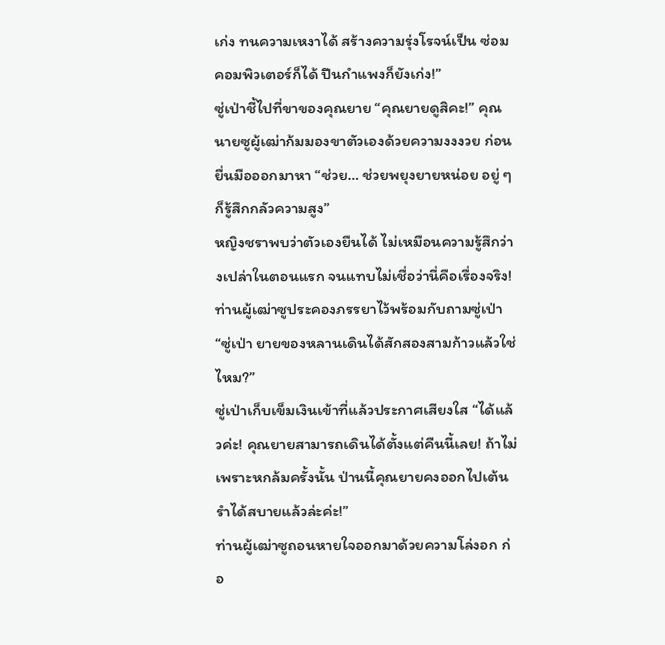เก่ง ทนความเหงาได้ สร้างความรุ่งโรจน์เป็น ซ่อมคอมพิวเตอร์ก็ได้ ปีนกำแพงก็ยังเก่ง!”
ซู่เป่าชี้ไปที่ขาของคุณยาย “คุณยายดูสิคะ!” คุณนายซูผู้เฒ่าก้มมองขาตัวเองด้วยความงงงวย ก่อนยื่นมือออกมาหา “ช่วย… ช่วยพยุงยายหน่อย อยู่ ๆ ก็รู้สึกกลัวความสูง”
หญิงชราพบว่าตัวเองยืนได้ ไม่เหมือนความรู้สึกว่างเปล่าในตอนแรก จนแทบไม่เชื่อว่านี่คือเรื่องจริง!
ท่านผู้เฒ่าซูประคองภรรยาไว้พร้อมกับถามซู่เป่า “ซู่เป่า ยายของหลานเดินได้สักสองสามก้าวแล้วใช่ไหม?”
ซู่เป่าเก็บเข็มเงินเข้าที่แล้วประกาศเสียงใส “ได้แล้วค่ะ! คุณยายสามารถเดินได้ตั้งแต่คืนนี้เลย! ถ้าไม่เพราะหกล้มครั้งนั้น ป่านนี้คุณยายคงออกไปเต้นรำได้สบายแล้วล่ะค่ะ!”
ท่านผู้เฒ่าซูถอนหายใจออกมาด้วยความโล่งอก ก่อ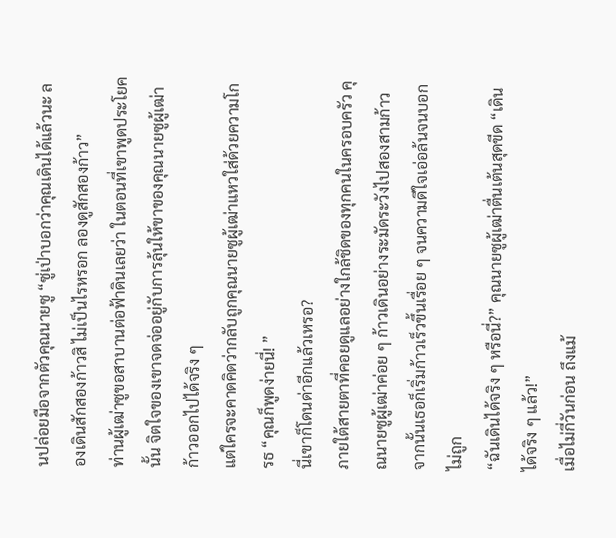นปล่อยมือจากตัวคุณนายซู “ซู่เป่าบอกว่าคุณเดินได้แล้วนะ ลองเดินสักสองก้าวสิ ไม่เป็นไรหรอก ลองดูสักสองก้าว”
ท่านผู้เฒ่าซูขอสาบานต่อฟ้าดินเลยว่า ในตอนที่เขาพูดประโยคนั้น จิตใจของเขาจดจ่ออยู่กับการลุ้นให้ขาของคุณนายซูผู้เฒ่าก้าวออกไปได้จริง ๆ
แต่ใครจะคาดคิดว่ากลับถูกคุณนายซูผู้เฒ่าแหวใส่ด้วยความโกรธ “คุณก็พูดง่ายนี่! ”
นี่เขาก็โดนด่าอีกแล้วเหรอ?
ภายใต้สายตาที่คอยดูแลอย่างใกล้ชิดของทุกคนในครอบครัว คุณนายซูผู้เฒ่าค่อย ๆ ก้าวเดินอย่างระมัดระวังไปสองสามก้าว จากนั้นเธอก็เริ่มก้าวเร็วขึ้นเรื่อย ๆ จนความดีใจเอ่อล้นจนบอกไม่ถูก
“ฉันเดินได้จริง ๆ หรือนี่?” คุณนายซูผู้เฒ่าตื่นเต้นสุดขีด “เดินได้จริง ๆ แล้ว!”
เมื่อไม่กี่วันก่อน ถึงแม้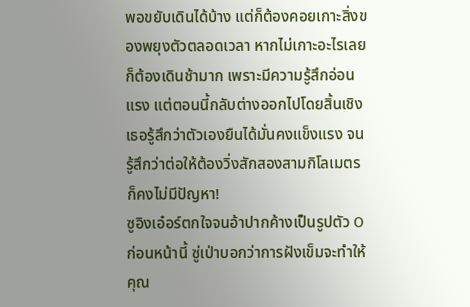พอขยับเดินได้บ้าง แต่ก็ต้องคอยเกาะสิ่งของพยุงตัวตลอดเวลา หากไม่เกาะอะไรเลยก็ต้องเดินช้ามาก เพราะมีความรู้สึกอ่อนแรง แต่ตอนนี้กลับต่างออกไปโดยสิ้นเชิง เธอรู้สึกว่าตัวเองยืนได้มั่นคงแข็งแรง จนรู้สึกว่าต่อให้ต้องวิ่งสักสองสามกิโลเมตรก็คงไม่มีปัญหา!
ซูอิงเอ๋อร์ตกใจจนอ้าปากค้างเป็นรูปตัว O ก่อนหน้านี้ ซู่เป่าบอกว่าการฝังเข็มจะทำให้คุณ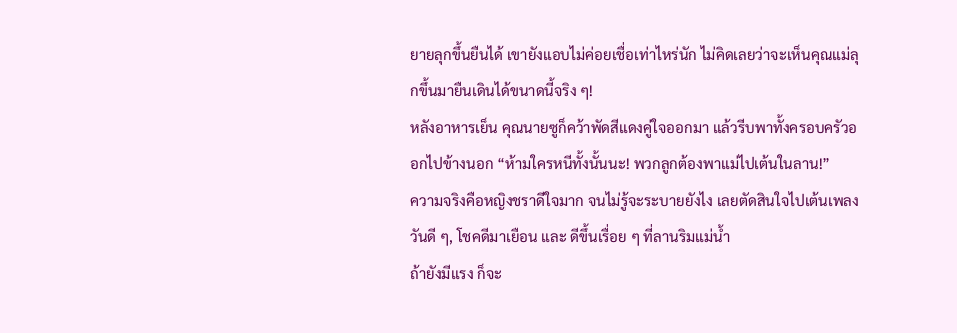ยายลุกขึ้นยืนได้ เขายังแอบไม่ค่อยเชื่อเท่าไหร่นัก ไม่คิดเลยว่าจะเห็นคุณแม่ลุกขึ้นมายืนเดินได้ขนาดนี้จริง ๆ!
หลังอาหารเย็น คุณนายซูก็คว้าพัดสีแดงคู่ใจออกมา แล้วรีบพาทั้งครอบครัวออกไปข้างนอก “ห้ามใครหนีทั้งนั้นนะ! พวกลูกต้องพาแม่ไปเต้นในลาน!”
ความจริงคือหญิงชราดีใจมาก จนไม่รู้จะระบายยังไง เลยตัดสินใจไปเต้นเพลง วันดี ๆ, โชคดีมาเยือน และ ดีขึ้นเรื่อย ๆ ที่ลานริมแม่น้ำ
ถ้ายังมีแรง ก็จะ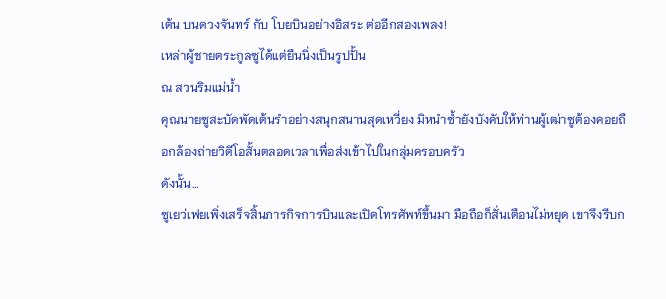เต้น บนดวงจันทร์ กับ โบยบินอย่างอิสระ ต่ออีกสองเพลง!
เหล่าผู้ชายตระกูลซูได้แต่ยืนนิ่งเป็นรูปปั้น
ณ สวนริมแม่น้ำ
คุณนายซูสะบัดพัดเต้นรำอย่างสนุกสนานสุดเหวี่ยง มิหนำซ้ำยังบังคับให้ท่านผู้เฒ่าซูต้องคอยถือกล้องถ่ายวิดีโอสั้นตลอดเวลาเพื่อส่งเข้าไปในกลุ่มครอบครัว
ดังนั้น…
ซูเยว่เฟยเพิ่งเสร็จสิ้นภารกิจการบินและเปิดโทรศัพท์ขึ้นมา มือถือก็สั่นเตือนไม่หยุด เขาจึงรีบก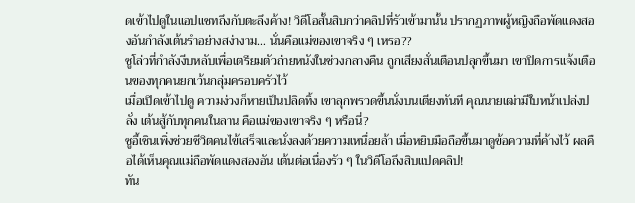ดเข้าไปดูในแอปแชทถึงกับตะลึงค้าง! วิดีโอสั้นสิบกว่าคลิปที่รัวเข้ามานั้น ปรากฏภาพผู้หญิงถือพัดแดงสองอันกำลังเต้นรำอย่างสง่างาม… นั่นคือแม่ของเขาจริง ๆ เหรอ??
ซูโล่วที่กำลังงีบหลับเพื่อเตรียมตัวถ่ายหนังในช่วงกลางคืน ถูกเสียงสั่นเตือนปลุกขึ้นมา เขาปิดการแจ้งเตือนของทุกคนยกเว้นกลุ่มครอบครัวไว้
เมื่อเปิดเข้าไปดู ความง่วงก็หายเป็นปลิดทิ้ง เขาลุกพรวดขึ้นนั่งบนเตียงทันที คุณนายเฒ่ามีใบหน้าเปล่งปลั่ง เต้นสู้กับทุกคนในลาน คือแม่ของเขาจริง ๆ หรือนี่?
ซูอี้เชินเพิ่งช่วยชีวิตคนไข้เสร็จและนั่งลงด้วยความเหนื่อยล้า เมื่อหยิบมือถือขึ้นมาดูข้อความที่ค้างไว้ ผลคือได้เห็นคุณแม่ถือพัดแดงสองอัน เต้นต่อเนื่องรัว ๆ ในวิดีโอถึงสิบแปดคลิป!
ทัน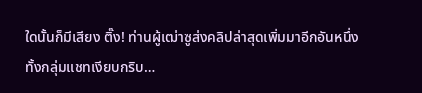ใดนั้นก็มีเสียง ติ๊ง! ท่านผู้เฒ่าซูส่งคลิปล่าสุดเพิ่มมาอีกอันหนึ่ง
ทั้งกลุ่มแชทเงียบกริบ…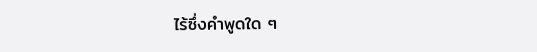ไร้ซึ่งคำพูดใด ๆ